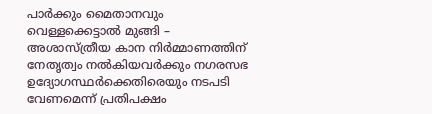പാർക്കും മൈതാനവും വെള്ളക്കെട്ടാൽ മുങ്ങി – അശാസ്ത്രീയ കാന നിർമ്മാണത്തിന് നേതൃത്വം നൽകിയവർക്കും നഗരസഭ ഉദ്യോഗസ്ഥർക്കെതിരെയും നടപടി വേണമെന്ന് പ്രതിപക്ഷം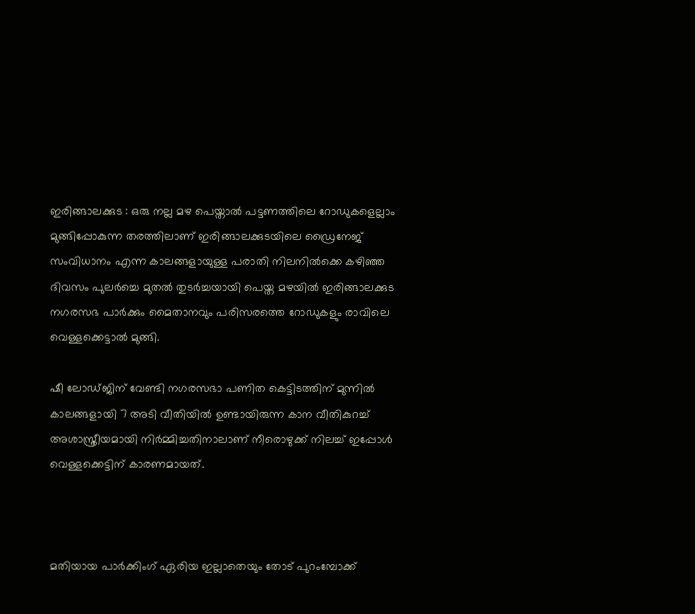ഇരിങ്ങാലക്കുട : ഒരു നല്ല മഴ പെയ്താൽ പട്ടണത്തിലെ റോഡുകളെല്ലാം മുങ്ങിപ്പോകുന്ന തരത്തിലാണ് ഇരിങ്ങാലക്കുടയിലെ ഡ്രൈനേജ് സംവിധാനം എന്ന കാലങ്ങളായുള്ള പരാതി നിലനിൽക്കെ കഴിഞ്ഞ ദിവസം പുലർച്ചെ മുതൽ തുടർച്ചയായി പെയ്ത മഴയിൽ ഇരിങ്ങാലക്കുട നഗരസഭ പാർക്കും മൈതാനവും പരിസരത്തെ റോഡുകളും രാവിലെ വെള്ളക്കെട്ടാൽ മുങ്ങി.

ഷീ ലോഡ്ജിന് വേണ്ടി നഗരസഭാ പണിത കെട്ടിടത്തിന് മുന്നിൽ കാലങ്ങളായി 7 അടി വീതിയിൽ ഉണ്ടായിരുന്ന കാന വീതികുറച്ച് അശാസ്ത്രീയമായി നിർമ്മിച്ചതിനാലാണ് നീരൊഴുക്ക് നിലച്ച് ഇപ്പോൾ വെള്ളക്കെട്ടിന് കാരണമായത്.



മതിയായ പാർക്കിംഗ് ഏരിയ ഇല്ലാതെയും തോട് പുറംമ്പോക്ക്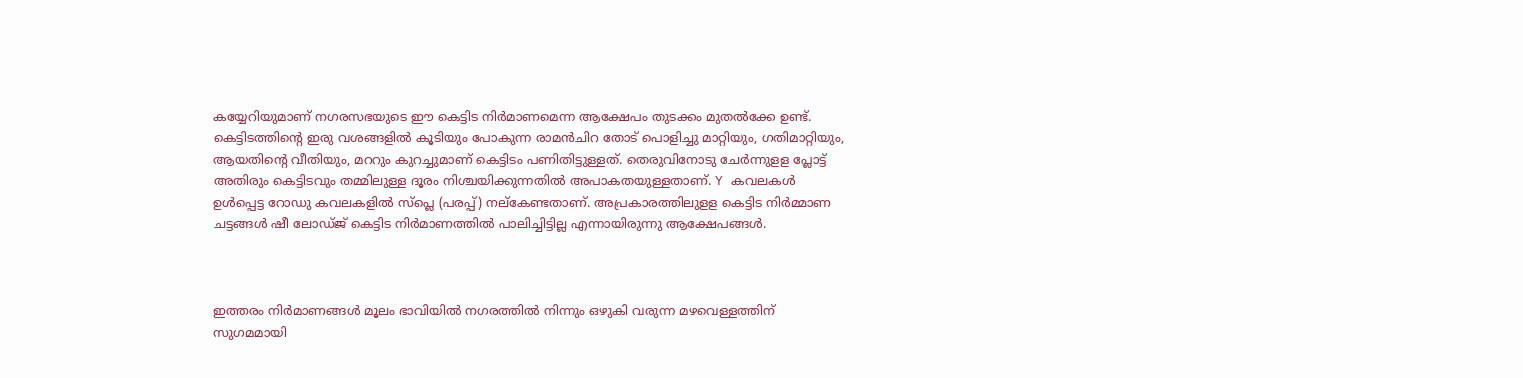കയ്യേറിയുമാണ് നഗരസഭയുടെ ഈ കെട്ടിട നിർമാണമെന്ന ആക്ഷേപം തുടക്കം മുതൽക്കേ ഉണ്ട്. കെട്ടിടത്തിന്റെ ഇരു വശങ്ങളിൽ കൂടിയും പോകുന്ന രാമൻചിറ തോട് പൊളിച്ചു മാറ്റിയും, ഗതിമാറ്റിയും, ആയതിന്റെ വീതിയും, മററും കുറച്ചുമാണ് കെട്ടിടം പണിതിട്ടുള്ളത്. തെരുവിനോടു ചേർന്നുളള പ്ലോട്ട് അതിരും കെട്ടിടവും തമ്മിലുള്ള ദൂരം നിശ്ചയിക്കുന്നതിൽ അപാകതയുള്ളതാണ്. Y കവലകൾ ഉൾപ്പെട്ട റോഡു കവലകളിൽ സ്‌പ്ലെ (പരപ്പ്) നല്കേണ്ടതാണ്. അപ്രകാരത്തിലുളള കെട്ടിട നിർമ്മാണ ചട്ടങ്ങൾ ഷീ ലോഡ്ജ് കെട്ടിട നിർമാണത്തിൽ പാലിച്ചിട്ടില്ല എന്നായിരുന്നു ആക്ഷേപങ്ങൾ.



ഇത്തരം നിർമാണങ്ങൾ മൂലം ഭാവിയിൽ നഗരത്തിൽ നിന്നും ഒഴുകി വരുന്ന മഴവെള്ളത്തിന് സുഗമമായി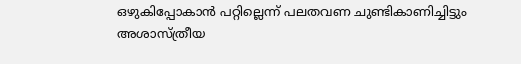ഒഴുകിപ്പോകാൻ പറ്റില്ലെന്ന് പലതവണ ചുണ്ടികാണിച്ചിട്ടും അശാസ്ത്രീയ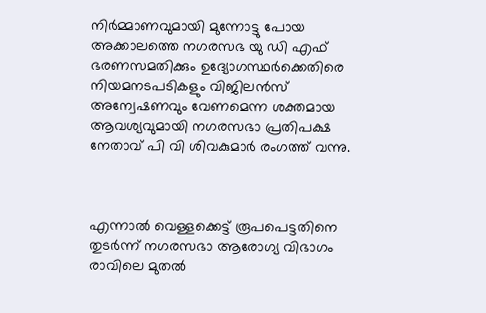നിർമ്മാണവുമായി മുന്നോട്ടു പോയ അക്കാലത്തെ നഗരസഭ യു ഡി എഫ് ഭരണസമതിക്കും ഉദ്യോഗസ്ഥർക്കെതിരെ നിയമനടപടികളും വിജിലൻസ് അന്വേഷണവും വേണമെന്ന ശക്തമായ ആവശ്യവുമായി നഗരസഭാ പ്രതിപക്ഷ നേതാവ് പി വി ശിവകുമാർ രംഗത്ത് വന്നു.



എന്നാൽ വെള്ളക്കെട്ട് രൂപപെട്ടതിനെ തുടർന്ന് നഗരസഭാ ആരോഗ്യ വിഭാഗം രാവിലെ മുതൽ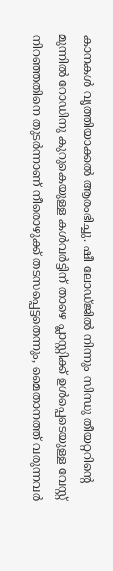കാനകൾ വൃത്തിയാക്കൽ ആരംഭിച്ചു. ഷീ ലോഡ്ജിൽ നിന്നും സിന്ധു തീയറ്ററിന്റെ മുന്നിൽ റോഡിനു കുറുകെയുള്ള കൾവർട്ടിന് താഴെ പ്ലാസ്റ്റിക്ക് ഉൾപ്പെടെയുള്ള വേസ്റ്റ് നിറഞ്ഞതിനെ തുടർന്നാണ് നീരൊഴുക്ക് തടസപ്പെട്ടതെന്നും, മൈതാനത്ത് വരുന്നവർ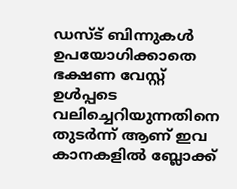ഡസ്ട് ബിന്നുകൾ ഉപയോഗിക്കാതെ ഭക്ഷണ വേസ്റ്റ് ഉൾപ്പടെ വലിച്ചെറിയുന്നതിനെ തുടർന്ന് ആണ് ഇവ കാനകളിൽ ബ്ലോക്ക്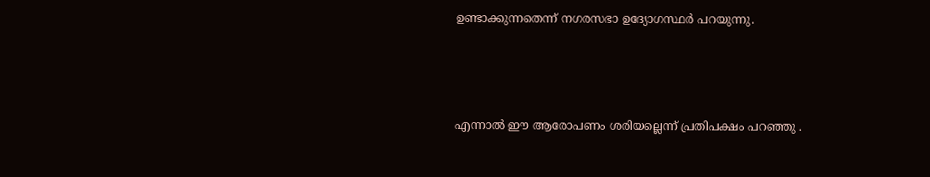ഉണ്ടാക്കുന്നതെന്ന് നഗരസഭാ ഉദ്യോഗസ്ഥർ പറയുന്നു.



എന്നാൽ ഈ ആരോപണം ശരിയല്ലെന്ന് പ്രതിപക്ഷം പറഞ്ഞു .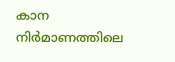കാന നിർമാണത്തിലെ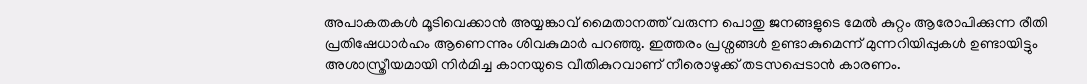അപാകതകൾ മൂടിവെക്കാൻ അയ്യങ്കാവ് മൈതാനത്ത് വരുന്ന പൊതു ജനങ്ങളുടെ മേൽ കുറ്റം ആരോപിക്കുന്ന രീതി പ്രതിഷേധാർഹം ആണെന്നും ശിവകുമാർ പറഞ്ഞു. ഇത്തരം പ്രശ്നങ്ങൾ ഉണ്ടാകുമെന്ന് മുന്നറിയിപ്പുകൾ ഉണ്ടായിട്ടും അശാസ്ത്രീയമായി നിർമിച്ച കാനയുടെ വീതികുറവാണ് നീരൊഴുക്ക് തടസപ്പെടാൻ കാരണം.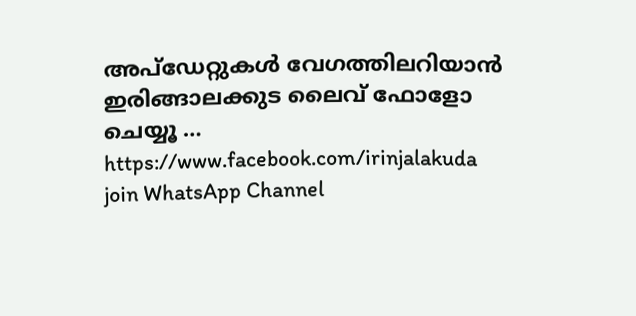അപ്ഡേറ്റുകൾ വേഗത്തിലറിയാൻ ഇരിങ്ങാലക്കുട ലൈവ് ഫോളോ ചെയ്യൂ …
https://www.facebook.com/irinjalakuda
join WhatsApp Channel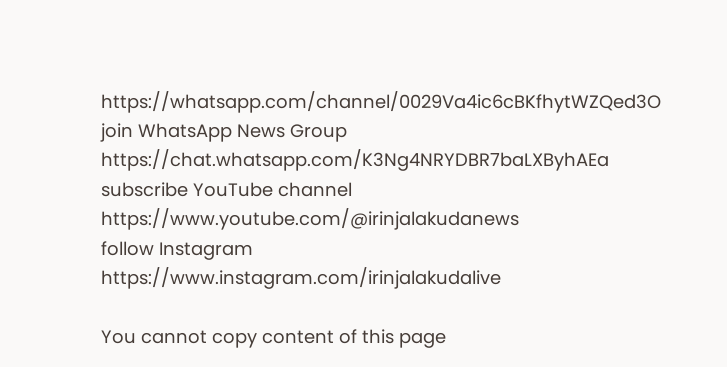https://whatsapp.com/channel/0029Va4ic6cBKfhytWZQed3O
join WhatsApp News Group
https://chat.whatsapp.com/K3Ng4NRYDBR7baLXByhAEa
subscribe YouTube channel
https://www.youtube.com/@irinjalakudanews
follow Instagram
https://www.instagram.com/irinjalakudalive

You cannot copy content of this page